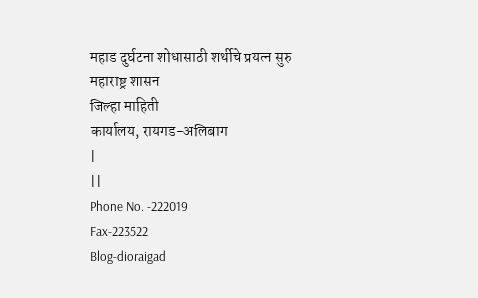महाड दुर्घटना शोधासाठी शर्थीचे प्रयत्न सुरु
महाराष्ट्र शासन
जिल्हा माहिती
कार्यालय, रायगड-अलिबाग
|
||
Phone No. -222019
Fax-223522
Blog-dioraigad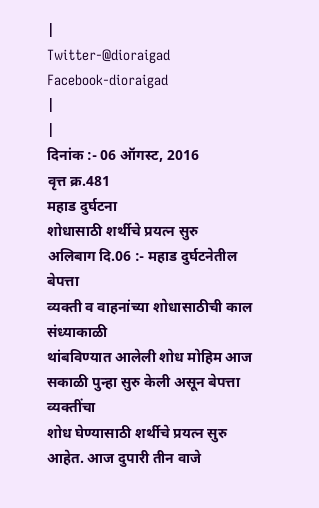|
Twitter-@dioraigad
Facebook-dioraigad
|
|
दिनांक :- 06 ऑगस्ट, 2016
वृत्त क्र.481
महाड दुर्घटना
शोधासाठी शर्थीचे प्रयत्न सुरु
अलिबाग दि.06 :- महाड दुर्घटनेतील बेपत्ता
व्यक्ती व वाहनांच्या शोधासाठीची काल संध्याकाळी
थांबविण्यात आलेली शोध मोहिम आज सकाळी पुन्हा सुरु केली असून बेपत्ता व्यक्तींचा
शोध घेण्यासाठी शर्थीचे प्रयत्न सुरु आहेत. आज दुपारी तीन वाजे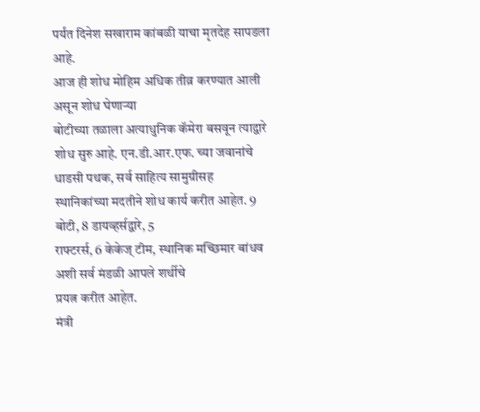पर्यंत दिनेश सखाराम कांबळी याचा मृतदेह सापडला आहे.
आज ही शोध मोहिम अधिक तीव्र करण्यात आली असून शोध घेणाऱ्या
बोटीच्या तळाला अत्याधुनिक कॅमेरा बसवून त्याद्वारे शोध सुरु आहे. एन.डी.आर.एफ. च्या जवानांचे धाडसी पथक, सर्व साहित्य सामुग्रीसह
स्थानिकांच्या मदतीने शोध कार्य करीत आहेत. 9 बोटी, 8 डायव्हर्सद्वारे, 5
राफ्टरर्स, 6 केकेज् टीम, स्थानिक मच्छिमार बांधव अशी सर्व मंडळी आपले शर्थीचे
प्रयत्न करीत आहेत.
मंत्री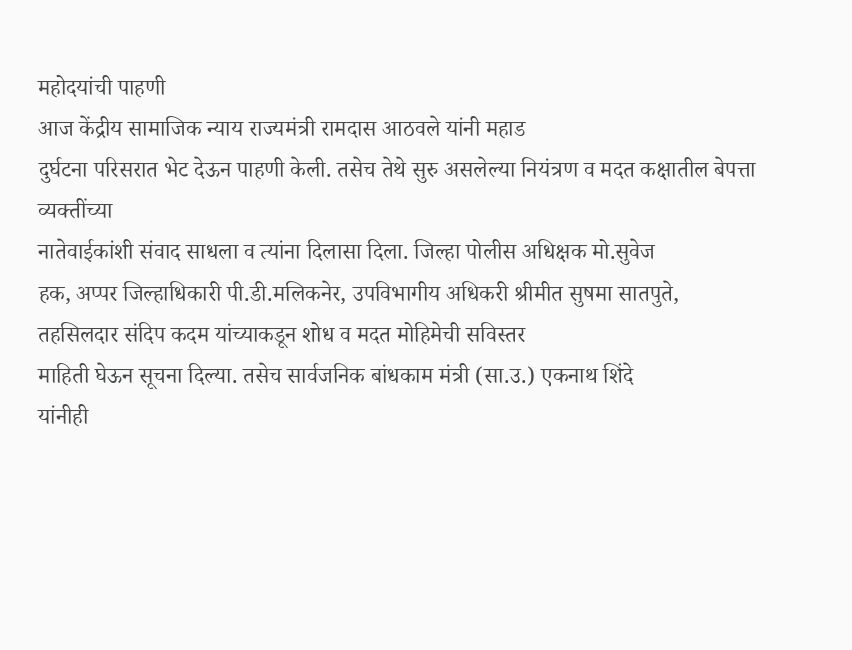महोदयांची पाहणी
आज केंद्रीय सामाजिक न्याय राज्यमंत्री रामदास आठवले यांनी महाड
दुर्घटना परिसरात भेट देऊन पाहणी केली. तसेच तेथे सुरु असलेल्या नियंत्रण व मदत कक्षातील बेपत्ता व्यक्तींच्या
नातेवाईकांशी संवाद साधला व त्यांना दिलासा दिला. जिल्हा पोलीस अधिक्षक मो.सुवेज
हक, अप्पर जिल्हाधिकारी पी.डी.मलिकनेर, उपविभागीय अधिकरी श्रीमीत सुषमा सातपुते,
तहसिलदार संदिप कदम यांच्याकडून शोध व मदत मोहिमेची सविस्तर
माहिती घेऊन सूचना दिल्या. तसेच सार्वजनिक बांधकाम मंत्री (सा.उ.) एकनाथ शिंदे
यांनीही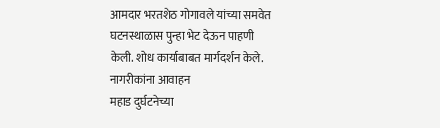आमदार भरतशेठ गोगावले यांच्या समवेत घटनस्थाळास पुन्हा भेट देऊन पाहणी
केली. शोध कार्याबाबत मार्गदर्शन केले.
नागरीकांना आवाहन
महाड दुर्घटनेच्या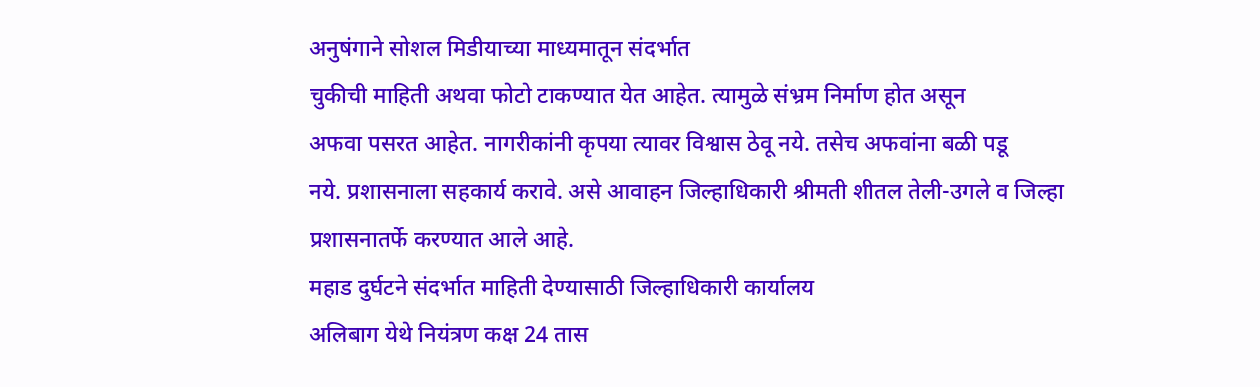अनुषंगाने सोशल मिडीयाच्या माध्यमातून संदर्भात
चुकीची माहिती अथवा फोटो टाकण्यात येत आहेत. त्यामुळे संभ्रम निर्माण होत असून
अफवा पसरत आहेत. नागरीकांनी कृपया त्यावर विश्वास ठेवू नये. तसेच अफवांना बळी पडू
नये. प्रशासनाला सहकार्य करावे. असे आवाहन जिल्हाधिकारी श्रीमती शीतल तेली-उगले व जिल्हा प्रशासनातर्फे करण्यात आले आहे.
महाड दुर्घटने संदर्भात माहिती देण्यासाठी जिल्हाधिकारी कार्यालय
अलिबाग येथे नियंत्रण कक्ष 24 तास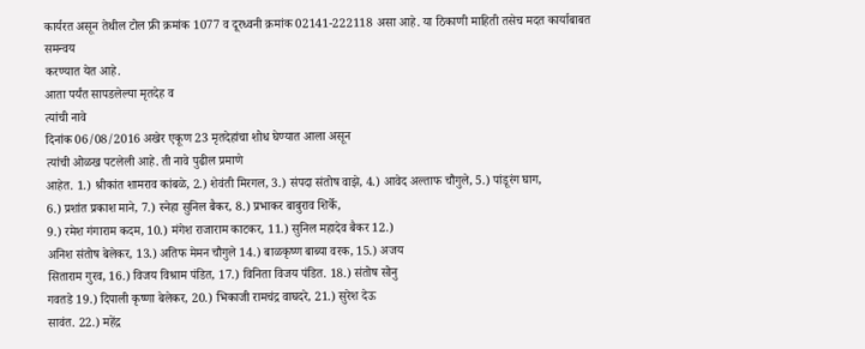कार्यरत असून तेथील टोल फ्री क्रमांक 1077 व दूरध्वनी क्रमांक 02141-222118 असा आहे. या ठिकाणी माहिती तसेच मदत कार्याबाबत समन्वय
करण्यात येत आहे.
आता पर्यंत सापडलेल्या मृतदेह व
त्यांची नावे
दिनांक 06/08/2016 अखेर एकूण 23 मृतदेहांचा शोध घेण्यात आला असून
त्यांची ओळख पटलेली आहे. ती नावे पुढील प्रमाणे
आहेत. 1.) श्रीकांत शामराव कांबळे, 2.) शेवंती मिरगल, 3.) संपदा संतोष वाझे, 4.) आवेद अल्ताफ चौगुले, 5.) पांडूरंग घाग,
6.) प्रशांत प्रकाश माने, 7.) स्नेहा सुनिल बैकर, 8.) प्रभाकर बाबुराव शिर्के,
9.) रमेश गंगाराम कदम, 10.) मंगेश राजाराम काटकर, 11.) सुनिल महादेव बैकर 12.)
अनिश संतोष बेलेकर, 13.) अतिफ मेमन चौगुले 14.) बाळकृष्ण बाब्या वरक, 15.) अजय
सिताराम गुरव, 16.) विजय विश्राम पंडित, 17.) विनिता विजय पंडित. 18.) संतोष सोनु
गवतडे 19.) दिपाली कृष्णा बेलेकर, 20.) भिकाजी रामचंद्र वाघदरे, 21.) सुरेश देऊ
सावंत. 22.) महेंद्र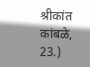श्रीकांत कांबळे, 23.)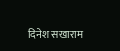दिनेश सखाराम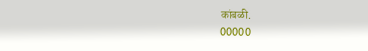कांबळी.
00000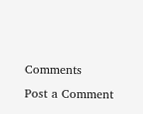Comments
Post a Comment